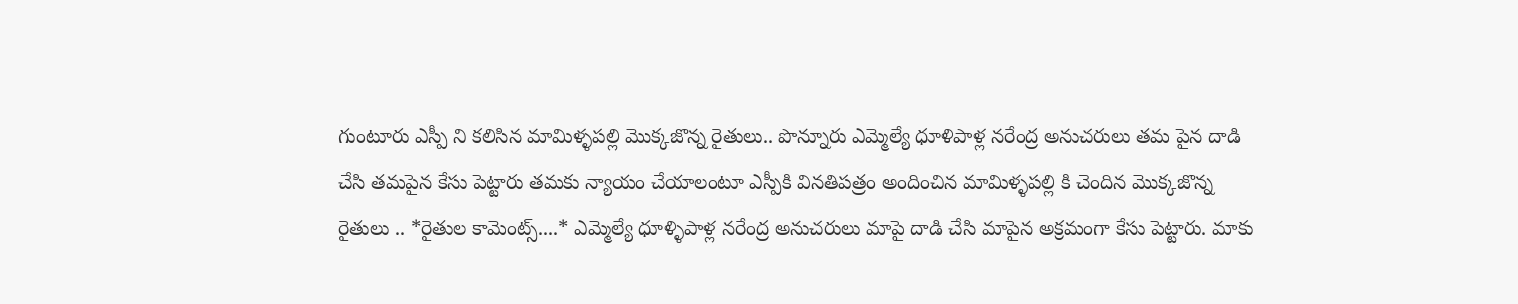గుంటూరు ఎస్పీ ని కలిసిన మామిళ్ళపల్లి మొక్కజొన్న రైతులు.. పొన్నూరు ఎమ్మెల్యే ధూళిపాళ్ల నరేంద్ర అనుచరులు తమ పైన దాడి చేసి తమపైన కేసు పెట్టారు తమకు న్యాయం చేయాలంటూ ఎస్పీకి వినతిపత్రం అందించిన మామిళ్ళపల్లి కి చెందిన మొక్కజొన్న రైతులు .. *రైతుల కామెంట్స్....* ఎమ్మెల్యే ధూళ్ళిపాళ్ల నరేంద్ర అనుచరులు మాపై దాడి చేసి మాపైన అక్రమంగా కేసు పెట్టారు. మాకు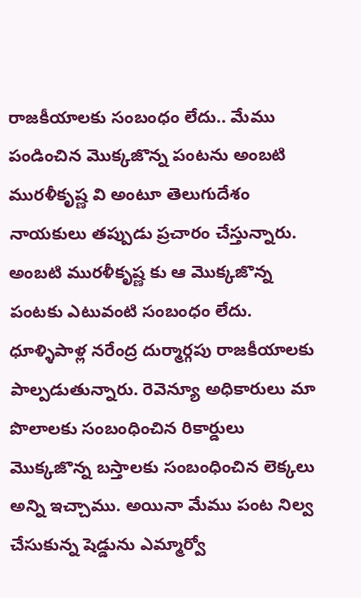రాజకీయాలకు సంబంధం లేదు.. మేము పండించిన మొక్కజొన్న పంటను అంబటి మురళీకృష్ణ వి అంటూ తెలుగుదేశం నాయకులు తప్పుడు ప్రచారం చేస్తున్నారు. అంబటి మురళీకృష్ణ కు ఆ మొక్కజొన్న పంటకు ఎటువంటి సంబంధం లేదు. ధూళ్ళిపాళ్ల నరేంద్ర దుర్మార్గపు రాజకీయాలకు పాల్పడుతున్నారు. రెవెన్యూ అధికారులు మా పొలాలకు సంబంధించిన రికార్డులు మొక్కజొన్న బస్తాలకు సంబంధించిన లెక్కలు అన్ని ఇచ్చాము. అయినా మేము పంట నిల్వ చేసుకున్న షెడ్డును ఎమ్మార్వో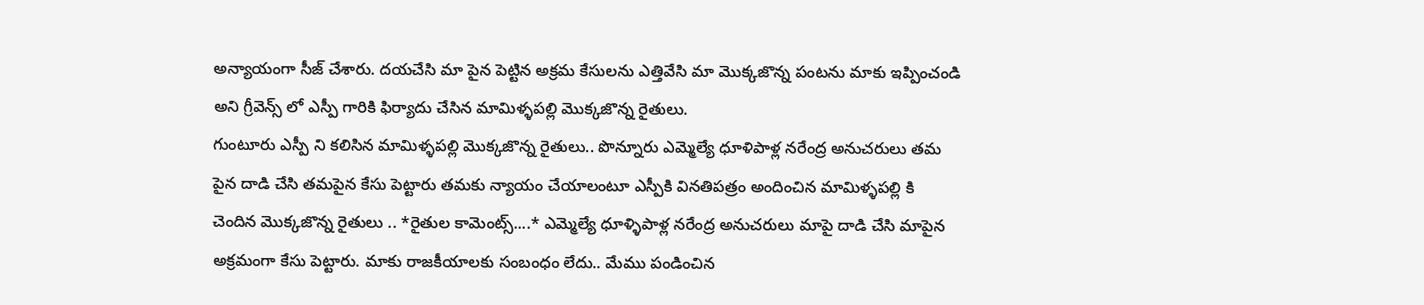అన్యాయంగా సీజ్ చేశారు. దయచేసి మా పైన పెట్టిన అక్రమ కేసులను ఎత్తివేసి మా మొక్కజొన్న పంటను మాకు ఇప్పించండి అని గ్రీవెన్స్ లో ఎస్పీ గారికి ఫిర్యాదు చేసిన మామిళ్ళపల్లి మొక్కజొన్న రైతులు.
గుంటూరు ఎస్పీ ని కలిసిన మామిళ్ళపల్లి మొక్కజొన్న రైతులు.. పొన్నూరు ఎమ్మెల్యే ధూళిపాళ్ల నరేంద్ర అనుచరులు తమ పైన దాడి చేసి తమపైన కేసు పెట్టారు తమకు న్యాయం చేయాలంటూ ఎస్పీకి వినతిపత్రం అందించిన మామిళ్ళపల్లి కి చెందిన మొక్కజొన్న రైతులు .. *రైతుల కామెంట్స్....* ఎమ్మెల్యే ధూళ్ళిపాళ్ల నరేంద్ర అనుచరులు మాపై దాడి చేసి మాపైన అక్రమంగా కేసు పెట్టారు. మాకు రాజకీయాలకు సంబంధం లేదు.. మేము పండించిన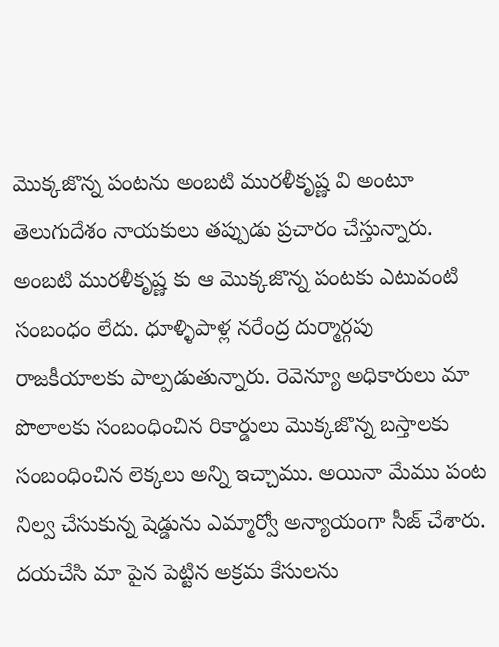మొక్కజొన్న పంటను అంబటి మురళీకృష్ణ వి అంటూ తెలుగుదేశం నాయకులు తప్పుడు ప్రచారం చేస్తున్నారు. అంబటి మురళీకృష్ణ కు ఆ మొక్కజొన్న పంటకు ఎటువంటి సంబంధం లేదు. ధూళ్ళిపాళ్ల నరేంద్ర దుర్మార్గపు రాజకీయాలకు పాల్పడుతున్నారు. రెవెన్యూ అధికారులు మా పొలాలకు సంబంధించిన రికార్డులు మొక్కజొన్న బస్తాలకు సంబంధించిన లెక్కలు అన్ని ఇచ్చాము. అయినా మేము పంట నిల్వ చేసుకున్న షెడ్డును ఎమ్మార్వో అన్యాయంగా సీజ్ చేశారు. దయచేసి మా పైన పెట్టిన అక్రమ కేసులను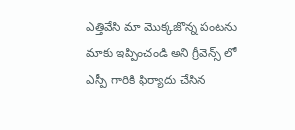ఎత్తివేసి మా మొక్కజొన్న పంటను మాకు ఇప్పించండి అని గ్రీవెన్స్ లో ఎస్పీ గారికి ఫిర్యాదు చేసిన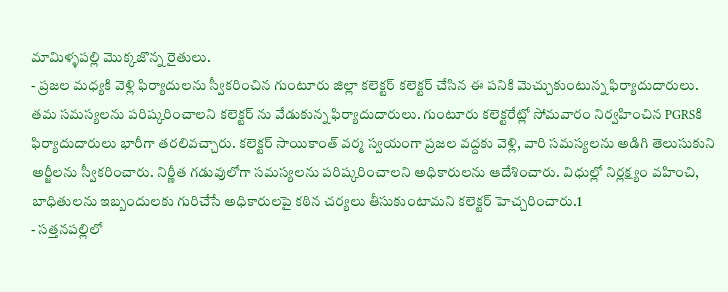మామిళ్ళపల్లి మొక్కజొన్న రైతులు.
- ప్రజల మధ్యకి వెళ్లి ఫిర్యాదులను స్వీకరించిన గుంటూరు జిల్లా కలెక్టర్ కలెక్టర్ చేసిన ఈ పనికి మెచ్చుకుంటున్న ఫిర్యాదుదారులు. తమ సమస్యలను పరిష్కరించాలని కలెక్టర్ ను వేడుకున్న ఫిర్యాదుదారులు. గుంటూరు కలెక్టరేట్లో సోమవారం నిర్వహించిన PGRSకి ఫిర్యాదుదారులు భారీగా తరలివచ్చారు. కలెక్టర్ సాయికాంత్ వర్మ స్వయంగా ప్రజల వద్దకు వెళ్లి, వారి సమస్యలను అడిగి తెలుసుకుని అర్జీలను స్వీకరించారు. నిర్ణీత గడువులోగా సమస్యలను పరిష్కరించాలని అధికారులను ఆదేశించారు. విధుల్లో నిర్లక్ష్యం వహించి, బాధితులను ఇబ్బందులకు గురిచేసే అధికారులపై కఠిన చర్యలు తీసుకుంటామని కలెక్టర్ హెచ్చరించారు.1
- సత్తనపల్లిలో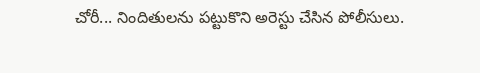చోరీ... నిందితులను పట్టుకొని అరెస్టు చేసిన పోలీసులు.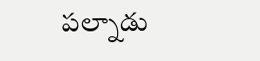పల్నాడు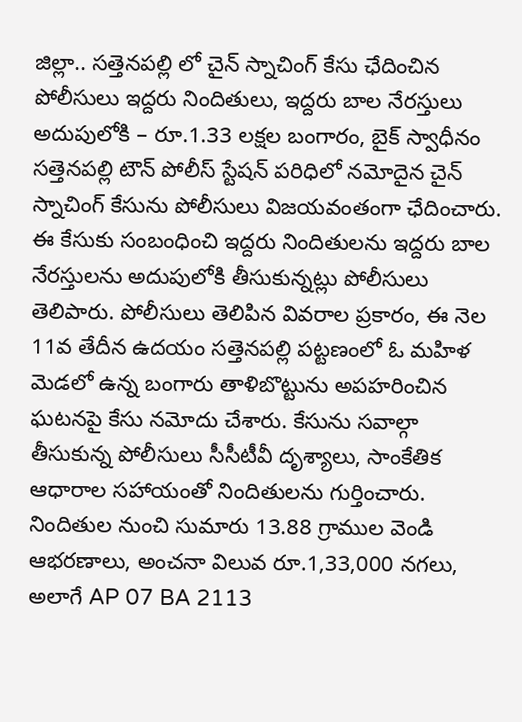జిల్లా.. సత్తెనపల్లి లో చైన్ స్నాచింగ్ కేసు ఛేదించిన పోలీసులు ఇద్దరు నిందితులు, ఇద్దరు బాల నేరస్తులు అదుపులోకి – రూ.1.33 లక్షల బంగారం, బైక్ స్వాధీనం సత్తెనపల్లి టౌన్ పోలీస్ స్టేషన్ పరిధిలో నమోదైన చైన్ స్నాచింగ్ కేసును పోలీసులు విజయవంతంగా ఛేదించారు. ఈ కేసుకు సంబంధించి ఇద్దరు నిందితులను ఇద్దరు బాల నేరస్తులను అదుపులోకి తీసుకున్నట్లు పోలీసులు తెలిపారు. పోలీసులు తెలిపిన వివరాల ప్రకారం, ఈ నెల 11వ తేదీన ఉదయం సత్తెనపల్లి పట్టణంలో ఓ మహిళ మెడలో ఉన్న బంగారు తాళిబొట్టును అపహరించిన ఘటనపై కేసు నమోదు చేశారు. కేసును సవాల్గా తీసుకున్న పోలీసులు సీసీటీవీ దృశ్యాలు, సాంకేతిక ఆధారాల సహాయంతో నిందితులను గుర్తించారు. నిందితుల నుంచి సుమారు 13.88 గ్రాముల వెండి ఆభరణాలు, అంచనా విలువ రూ.1,33,000 నగలు, అలాగే AP 07 BA 2113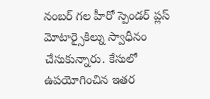నంబర్ గల హీరో స్పెండర్ ప్లస్ మోటార్సైకిల్ను స్వాధీనం చేసుకున్నారు. కేసులో ఉపయోగించిన ఇతర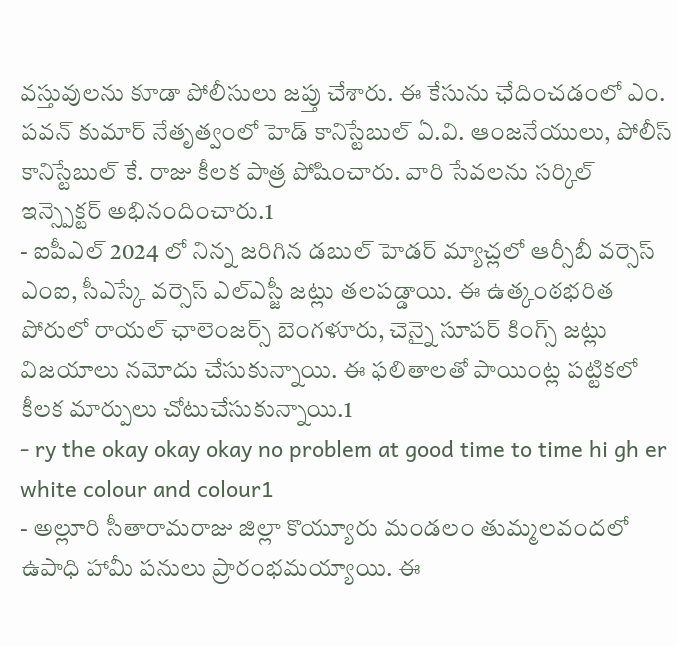వస్తువులను కూడా పోలీసులు జప్తు చేశారు. ఈ కేసును ఛేదించడంలో ఎం. పవన్ కుమార్ నేతృత్వంలో హెడ్ కానిస్టేబుల్ ఏ.వి. ఆంజనేయులు, పోలీస్ కానిస్టేబుల్ కే. రాజు కీలక పాత్ర పోషించారు. వారి సేవలను సర్కిల్ ఇన్స్పెక్టర్ అభినందించారు.1
- ఐపీఎల్ 2024 లో నిన్న జరిగిన డబుల్ హెడర్ మ్యాచ్లలో ఆర్సీబీ వర్సెస్ ఎంఐ, సీఎస్కే వర్సెస్ ఎల్ఎస్జీ జట్లు తలపడ్డాయి. ఈ ఉత్కంఠభరిత పోరులో రాయల్ ఛాలెంజర్స్ బెంగళూరు, చెన్నై సూపర్ కింగ్స్ జట్లు విజయాలు నమోదు చేసుకున్నాయి. ఈ ఫలితాలతో పాయింట్ల పట్టికలో కీలక మార్పులు చోటుచేసుకున్నాయి.1
- ry the okay okay okay no problem at good time to time hi gh er white colour and colour1
- అల్లూరి సీతారామరాజు జిల్లా కొయ్యూరు మండలం తుమ్మలవందలో ఉపాధి హామీ పనులు ప్రారంభమయ్యాయి. ఈ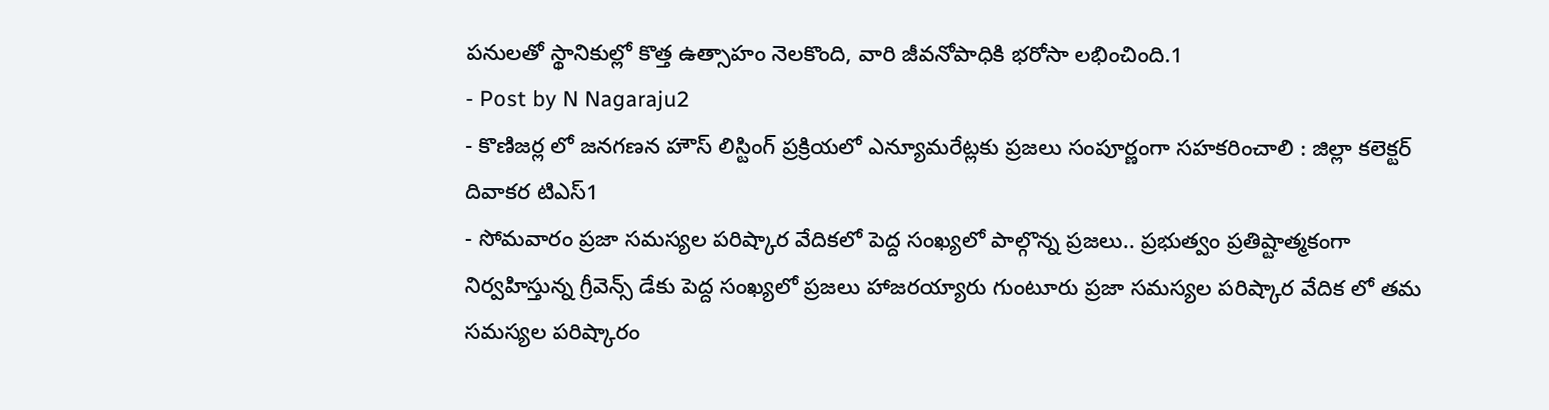పనులతో స్థానికుల్లో కొత్త ఉత్సాహం నెలకొంది, వారి జీవనోపాధికి భరోసా లభించింది.1
- Post by N Nagaraju2
- కొణిజర్ల లో జనగణన హౌస్ లిస్టింగ్ ప్రక్రియలో ఎన్యూమరేట్లకు ప్రజలు సంపూర్ణంగా సహకరించాలి : జిల్లా కలెక్టర్ దివాకర టిఎస్1
- సోమవారం ప్రజా సమస్యల పరిష్కార వేదికలో పెద్ద సంఖ్యలో పాల్గొన్న ప్రజలు.. ప్రభుత్వం ప్రతిష్టాత్మకంగా నిర్వహిస్తున్న గ్రీవెన్స్ డేకు పెద్ద సంఖ్యలో ప్రజలు హాజరయ్యారు గుంటూరు ప్రజా సమస్యల పరిష్కార వేదిక లో తమ సమస్యల పరిష్కారం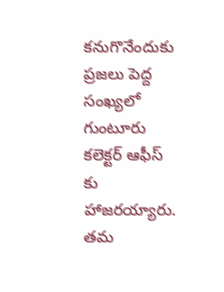కనుగొనేందుకు ప్రజలు పెద్ద సంఖ్యలో గుంటూరు కలెక్టర్ ఆఫీస్ కు హాజరయ్యారు. తమ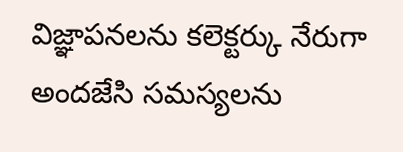విజ్ఞాపనలను కలెక్టర్కు నేరుగా అందజేసి సమస్యలను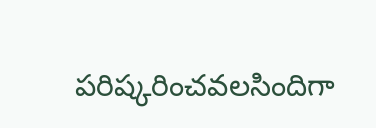పరిష్కరించవలసిందిగా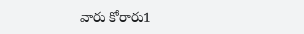వారు కోరారు1